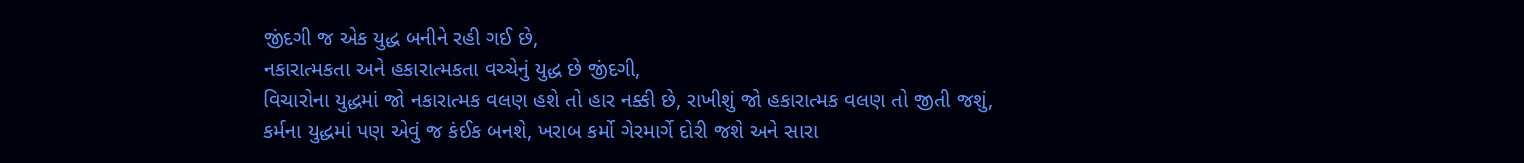જીંદગી જ એક યુદ્ધ બનીને રહી ગઈ છે,
નકારાત્મકતા અને હકારાત્મકતા વચ્ચેનું યુદ્ધ છે જીંદગી,
વિચારોના યુદ્ધમાં જો નકારાત્મક વલણ હશે તો હાર નક્કી છે, રાખીશું જો હકારાત્મક વલણ તો જીતી જશું,
કર્મના યુદ્ધમાં પણ એવું જ કંઈક બનશે, ખરાબ કર્મો ગેરમાર્ગે દોરી જશે અને સારા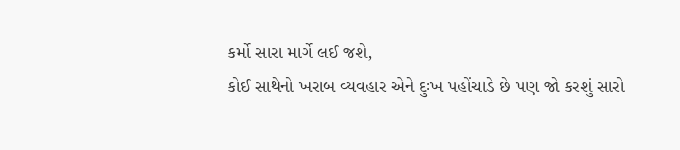કર્મો સારા માર્ગે લઈ જશે,
કોઈ સાથેનો ખરાબ વ્યવહાર એને દુઃખ પહોંચાડે છે પણ જો કરશું સારો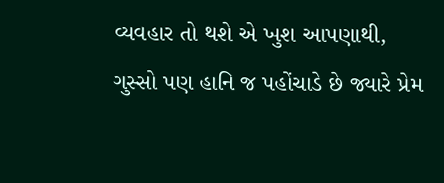વ્યવહાર તો થશે એ ખુશ આપણાથી,
ગુસ્સો પણ હાનિ જ પહોંચાડે છે જ્યારે પ્રેમ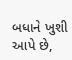બધાને ખુશી આપે છે,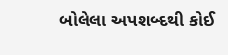બોલેલા અપશબ્દથી કોઈ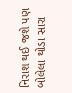નિરાશ થઈ જશે પણ બોલેલા થોડા સારા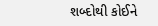શબ્દોથી કોઈને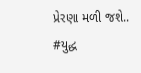પ્રેરણા મળી જશે..
#યુદ્ધ